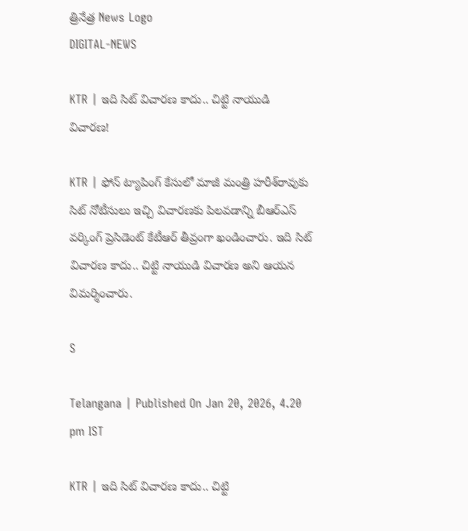త్రినేత్ర News Logo
DIGITAL-NEWS

KTR | ఇది సిట్ విచారణ కాదు.. చిట్టి నాయుడి విచారణ!

KTR | ఫోన్ ట్యాపింగ్ కేసులో మాజీ మంత్రి హ‌రీశ్‌రావుకు సిట్ నోటీసులు ఇచ్చి విచార‌ణ‌కు పిల‌వ‌డాన్ని బీఆర్ఎస్ వ‌ర్కింగ్ ప్రెసిడెంట్ కేటీఆర్ తీవ్రంగా ఖండించారు. ఇది సిట్ విచార‌ణ కాదు.. చిట్టి నాయుడి విచార‌ణ అని ఆయ‌న విమ‌ర్శించారు.

S

Telangana | Published On Jan 20, 2026, 4.20 pm IST

KTR | ఇది సిట్ విచారణ కాదు.. చిట్టి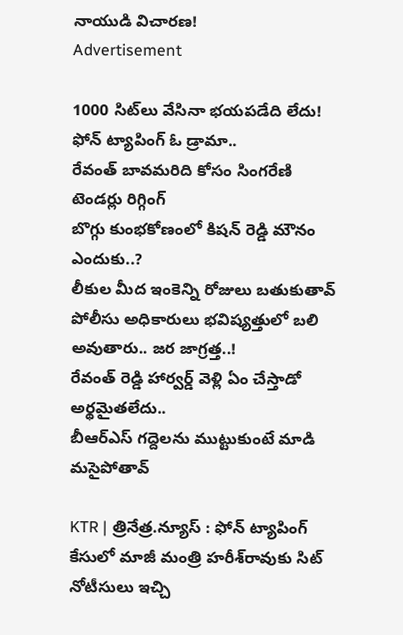నాయుడి విచారణ!
Advertisement

1000 సిట్‌లు వేసినా భయపడేది లేదు!
ఫోన్ ట్యాపింగ్ ఓ డ్రామా..
రేవంత్ బావ‌మ‌రిది కోసం సింగ‌రేణి టెండ‌ర్లు రిగ్గింగ్
బొగ్గు కుంభ‌కోణంలో కిష‌న్ రెడ్డి మౌనం ఎందుకు..?
లీకుల మీద ఇంకెన్ని రోజులు బతుకుతావ్
పోలీసు అధికారులు భవిష్యత్తులో బలి అవుతారు.. జ‌ర జాగ్ర‌త్త‌..!
రేవంత్ రెడ్డి హార్వర్డ్ వెళ్లి ఏం చేస్తాడో అర్థమైత‌లేదు..
బీఆర్ఎస్ గద్దెలను ముట్టుకుంటే మాడి మసైపోతావ్

KTR | త్రినేత్ర‌.న్యూస్ : ఫోన్ ట్యాపింగ్ కేసులో మాజీ మంత్రి హ‌రీశ్‌రావుకు సిట్ నోటీసులు ఇచ్చి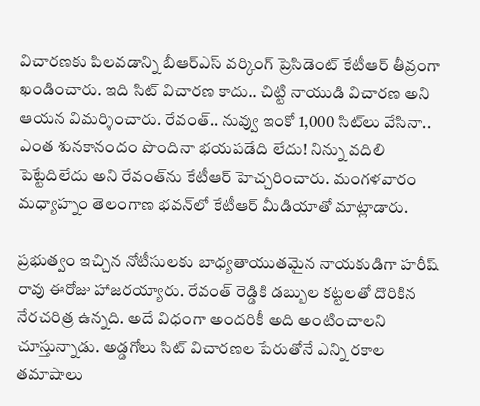విచార‌ణ‌కు పిల‌వ‌డాన్ని బీఆర్ఎస్ వ‌ర్కింగ్ ప్రెసిడెంట్ కేటీఆర్ తీవ్రంగా ఖండించారు. ఇది సిట్ విచార‌ణ కాదు.. చిట్టి నాయుడి విచార‌ణ అని ఆయ‌న విమ‌ర్శించారు. రేవంత్.. నువ్వు ఇంకో 1,000 సిట్‌లు వేసినా.. ఎంత శునకానందం పొందినా భయపడేది లేదు! నిన్ను వదిలి పెట్టేదిలేదు అని రేవంత్‌ను కేటీఆర్ హెచ్చ‌రించారు. మంగ‌ళ‌వారం మ‌ధ్యాహ్నం తెలంగాణ భ‌వ‌న్‌లో కేటీఆర్ మీడియాతో మాట్లాడారు.

ప్రభుత్వం ఇచ్చిన నోటీసులకు బాధ్యతాయుతమైన నాయకుడిగా హరీష్ రావు ఈరోజు హాజరయ్యారు. రేవంత్ రెడ్డికి డబ్బుల కట్టలతో దొరికిన నేరచరిత్ర ఉన్నది. అదే విధంగా అందరికీ అది అంటించాలని చూస్తున్నాడు. అడ్డగోలు సిట్ విచారణల పేరుతోనే ఎన్ని రకాల తమాషాలు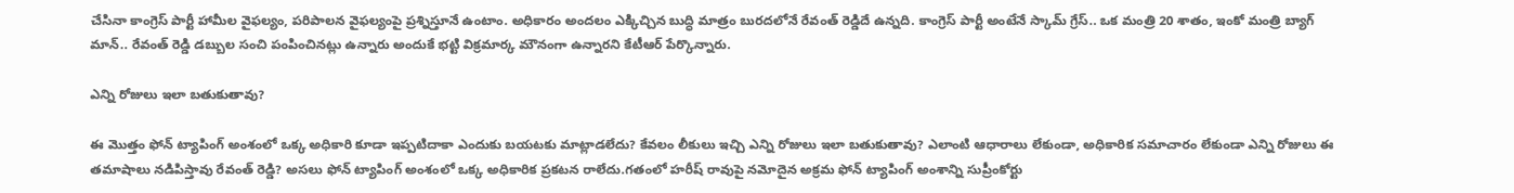చేసినా కాంగ్రెస్ పార్టీ హామీల వైఫల్యం, పరిపాలన వైఫల్యంపై ప్రశ్నిస్తూనే ఉంటాం. అధికారం అందలం ఎక్కిచ్చిన బుద్ధి మాత్రం బురదలోనే రేవంత్ రెడ్డిదే ఉన్నది. కాంగ్రెస్ పార్టీ అంటేనే స్కామ్ గ్రేస్.. ఒక మంత్రి 20 శాతం, ఇంకో మంత్రి బ్యాగ్ మాన్.. రేవంత్ రెడ్డి డబ్బుల సంచి పంపించినట్లు ఉన్నారు అందుకే భ‌ట్టి విక్ర‌మార్క మౌనంగా ఉన్నార‌ని కేటీఆర్ పేర్కొన్నారు.

ఎన్ని రోజులు ఇలా బతుకుతావు?

ఈ మొత్తం ఫోన్ ట్యాపింగ్ అంశంలో ఒక్క అధికారి కూడా ఇప్పటిదాకా ఎందుకు బయటకు మాట్లాడలేదు? కేవలం లీకులు ఇచ్చి ఎన్ని రోజులు ఇలా బతుకుతావు? ఎలాంటి ఆధారాలు లేకుండా, అధికారిక సమాచారం లేకుండా ఎన్ని రోజులు ఈ తమాషాలు నడిపిస్తావు రేవంత్ రెడ్డి? అసలు ఫోన్ ట్యాపింగ్ అంశంలో ఒక్క అధికారిక ప్రకటన రాలేదు.గతంలో హరీష్ రావుపై నమోదైన అక్రమ ఫోన్ ట్యాపింగ్ అంశాన్ని సుప్రీంకోర్టు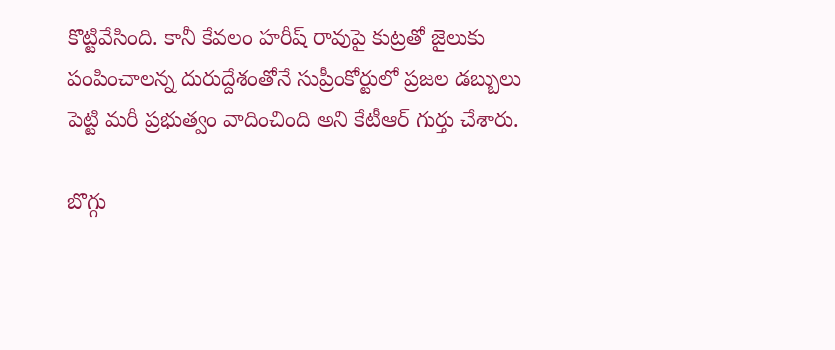కొట్టివేసింది. కానీ కేవలం హరీష్ రావుపై కుట్రతో జైలుకు పంపించాలన్న దురుద్దేశంతోనే సుప్రీంకోర్టులో ప్రజల డబ్బులు పెట్టి మరీ ప్రభుత్వం వాదించింది అని కేటీఆర్ గుర్తు చేశారు.

బొగ్గు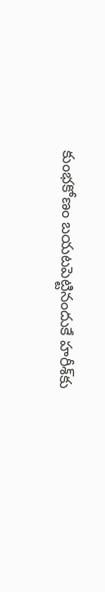కుంభ‌కోణం బ‌య‌ట‌పెట్టినందుకే హ‌రీశ్‌కు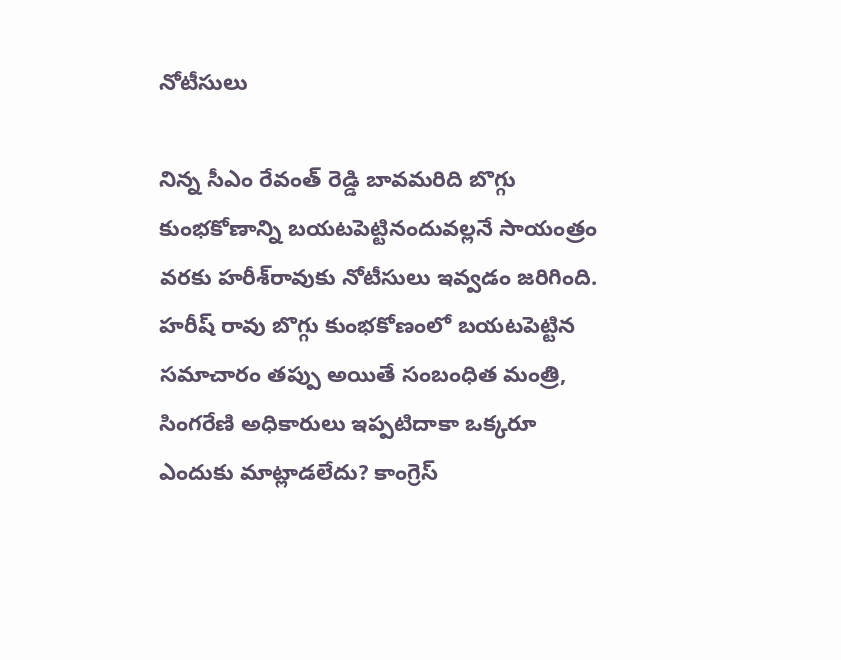నోటీసులు

నిన్న సీఎం రేవంత్ రెడ్డి బావమరిది బొగ్గు కుంభకోణాన్ని బయటపెట్టినందువల్లనే సాయంత్రం వ‌ర‌కు హ‌రీశ్‌రావుకు నోటీసులు ఇవ్వడం జరిగింది. హరీష్ రావు బొగ్గు కుంభకోణంలో బయటపెట్టిన సమాచారం తప్పు అయితే సంబంధిత మంత్రి, సింగరేణి అధికారులు ఇప్పటిదాకా ఒక్కరూ ఎందుకు మాట్లాడలేదు? కాంగ్రెస్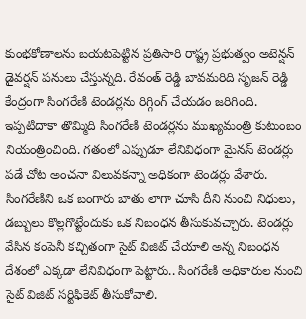కుంభకోణాలను బయటపెట్టిన ప్రతిసారి రాష్ట్ర ప్రభుత్వం అటెన్షన్ డైవర్షన్ పనులు చేస్తున్నది. రేవంత్ రెడ్డి బావమరిది సృజన్ రెడ్డి కేంద్రంగా సింగరేణి టెండర్లను రిగ్గింగ్ చేయడం జరిగింది. ఇప్పటిదాకా తొమ్మిది సింగరేణి టెండర్లను ముఖ్యమంత్రి కుటుంబం నియంత్రించింది. గతంలో ఎప్పుడూ లేనివిధంగా మైనస్ టెండర్లు పడే చోట అంచనా విలువకన్నా అధికంగా టెండర్లు వేశారు. సింగరేణిని ఒక బంగారు బాతు లాగా చూసి దీని నుంచి నిధులు, డబ్బులు కొల్లగొట్టేందుకు ఒక నిబంధన తీసుకువచ్చారు. టెండర్లు వేసిన కంపెనీ కచ్చితంగా సైట్ విజిట్ చేయాలి అన్న నిబంధన దేశంలో ఎక్కడా లేనివిధంగా పెట్టారు.. సింగరేణి అధికారుల నుంచి సైట్ విజిట్ సర్టిఫికెట్ తీసుకోవాలి.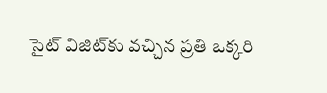సైట్ విజిట్‌కు వచ్చిన ప్రతి ఒక్కరి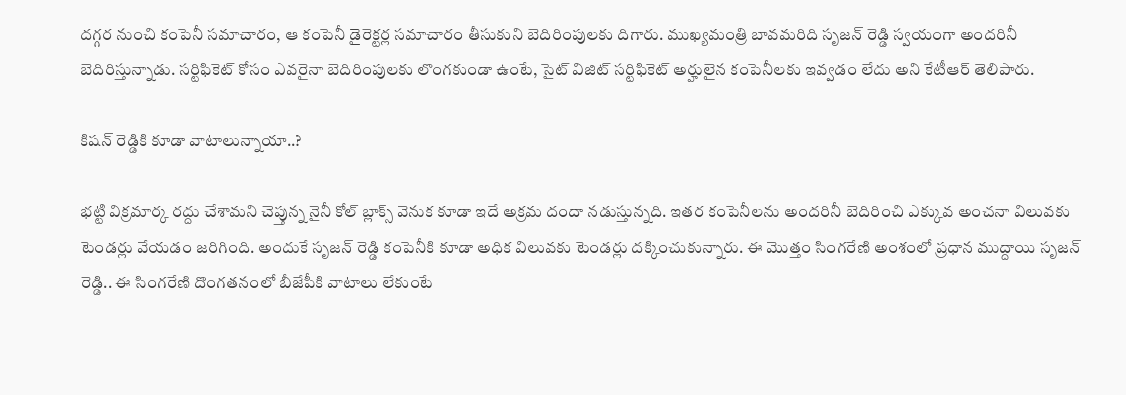దగ్గర నుంచి కంపెనీ సమాచారం, ఆ కంపెనీ డైరెక్టర్ల సమాచారం తీసుకుని బెదిరింపులకు దిగారు. ముఖ్యమంత్రి బావమరిది సృజన్ రెడ్డి స్వయంగా అందరినీ బెదిరిస్తున్నాడు. సర్టిఫికెట్ కోసం ఎవరైనా బెదిరింపులకు లొంగకుండా ఉంటే, సైట్ విజిట్ సర్టిఫికెట్ అర్హులైన కంపెనీలకు ఇవ్వడం లేదు అని కేటీఆర్ తెలిపారు.

కిష‌న్ రెడ్డికి కూడా వాటాలున్నాయా..?

భట్టి విక్రమార్క రద్దు చేశామని చెప్తున్న నైనీ కోల్ బ్లాక్స్ వెనుక కూడా ఇదే అక్రమ దందా నడుస్తున్నది. ఇతర కంపెనీలను అందరినీ బెదిరించి ఎక్కువ అంచనా విలువకు టెండర్లు వేయడం జరిగింది. అందుకే సృజన్ రెడ్డి కంపెనీకి కూడా అధిక విలువకు టెండర్లు దక్కించుకున్నారు. ఈ మొత్తం సింగరేణి అంశంలో ప్రధాన ముద్దాయి సృజన్ రెడ్డి.. ఈ సింగరేణి దొంగతనంలో బీజేపీకి వాటాలు లేకుంటే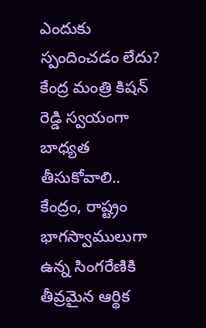ఎందుకు స్పందించడం లేదు? కేంద్ర మంత్రి కిషన్ రెడ్డి స్వయంగా బాధ్యత తీసుకోవాలి.. కేంద్రం, రాష్ట్రం భాగస్వాములుగా ఉన్న సింగరేణికి తీవ్రమైన ఆర్థిక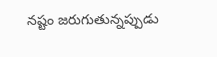నష్టం జరుగుతున్నప్పుడు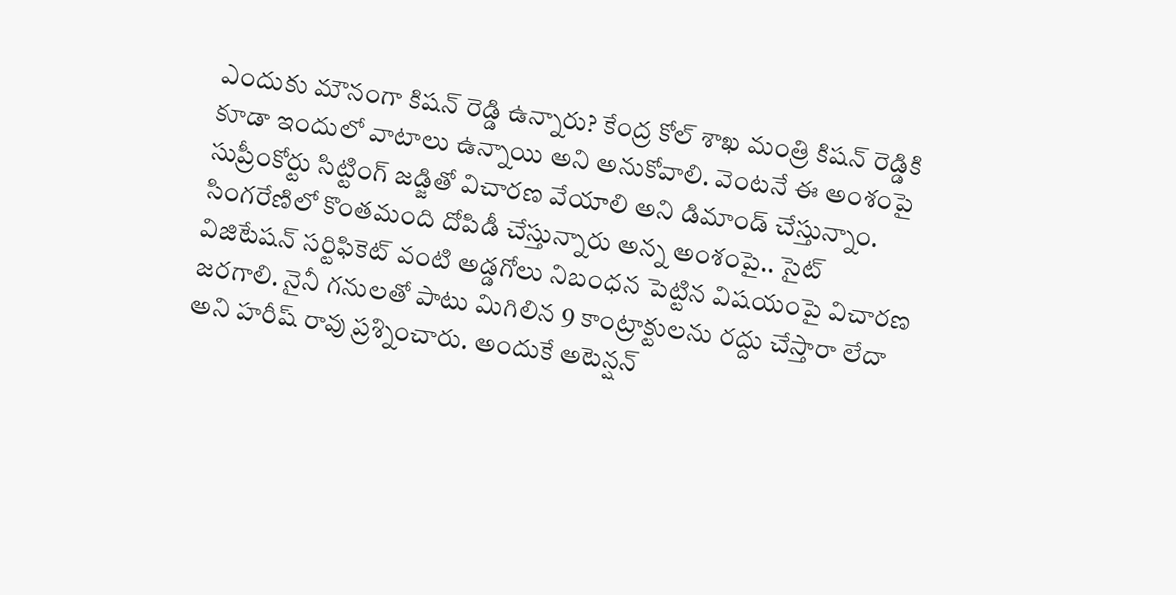ఎందుకు మౌనంగా కిషన్ రెడ్డి ఉన్నారు? కేంద్ర కోల్ శాఖ మంత్రి కిషన్ రెడ్డికి కూడా ఇందులో వాటాలు ఉన్నాయి అని అనుకోవాలి. వెంటనే ఈ అంశంపై సుప్రీంకోర్టు సిట్టింగ్ జడ్జితో విచారణ వేయాలి అని డిమాండ్ చేస్తున్నాం. సింగరేణిలో కొంతమంది దోపిడీ చేస్తున్నారు అన్న అంశంపై.. సైట్ విజిటేషన్ సర్టిఫికెట్ వంటి అడ్డగోలు నిబంధన పెట్టిన విషయంపై విచారణ జరగాలి. నైనీ గనులతో పాటు మిగిలిన 9 కాంట్రాక్టులను రద్దు చేస్తారా లేదా అని హరీష్ రావు ప్రశ్నించారు. అందుకే అటెన్షన్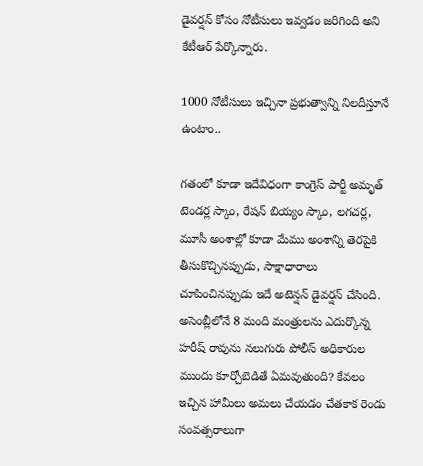డైవర్షన్ కోసం నోటీసులు ఇవ్వడం జరిగింది అని కేటీఆర్ పేర్కొన్నారు.

1000 నోటీసులు ఇచ్చినా ప్ర‌భుత్వాన్ని నిల‌దీస్తూనే ఉంటాం..

గతంలో కూడా ఇదేవిధంగా కాంగ్రెస్ పార్టీ అమృత్ టెండర్ల స్కాం, రేషన్ బియ్యం స్కాం, లగచర్ల, మూసీ అంశాల్లో కూడా మేము అంశాన్ని తెరపైకి తీసుకొచ్చినప్పుడు, సాక్షాధారాలు చూపించినప్పుడు ఇదే అటెన్షన్ డైవర్షన్ చేసింది. అసెంబ్లీలోనే 8 మంది మంత్రులను ఎదుర్కొన్న హరీష్ రావును నలుగురు పోలీస్ అధికారుల ముందు కూర్చోబెడితే ఏమవుతుంది? కేవలం ఇచ్చిన హామీలు అమలు చేయడం చేతకాక రెండు సంవత్సరాలుగా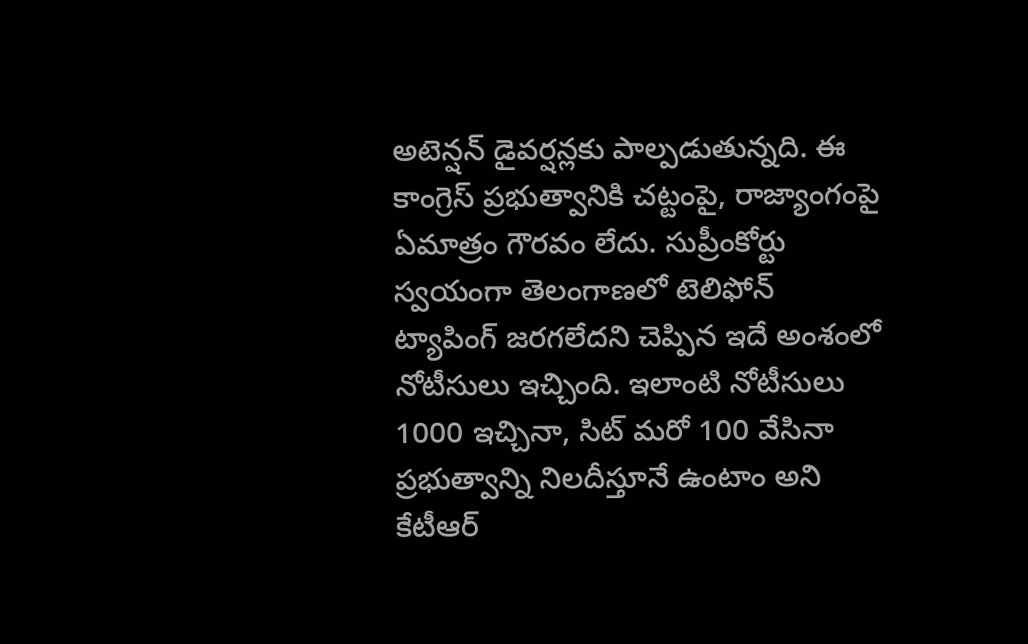అటెన్షన్ డైవర్షన్లకు పాల్పడుతున్నది. ఈ కాంగ్రెస్ ప్రభుత్వానికి చట్టంపై, రాజ్యాంగంపై ఏమాత్రం గౌరవం లేదు. సుప్రీంకోర్టు స్వయంగా తెలంగాణలో టెలిఫోన్ ట్యాపింగ్ జరగలేదని చెప్పిన ఇదే అంశంలో నోటీసులు ఇచ్చింది. ఇలాంటి నోటీసులు 1000 ఇచ్చినా, సిట్ మరో 100 వేసినా ప్రభుత్వాన్ని నిలదీస్తూనే ఉంటాం అని కేటీఆర్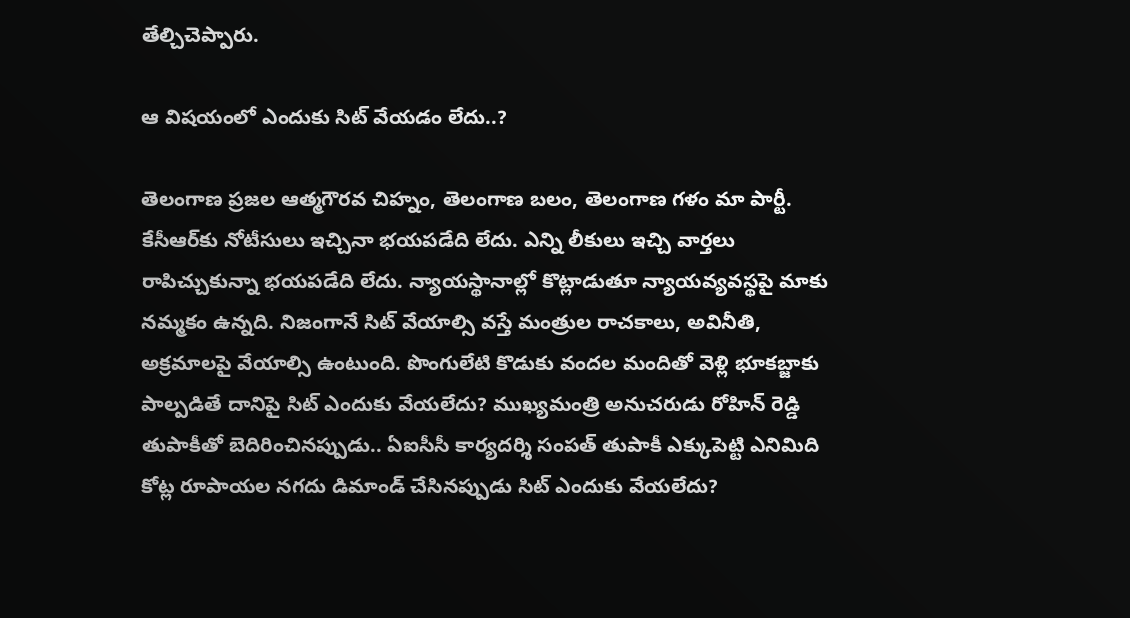తేల్చిచెప్పారు.

ఆ విష‌యంలో ఎందుకు సిట్ వేయ‌డం లేదు..?

తెలంగాణ ప్రజల ఆత్మగౌరవ చిహ్నం, తెలంగాణ బలం, తెలంగాణ గళం మా పార్టీ. కేసీఆర్‌కు నోటీసులు ఇచ్చినా భయపడేది లేదు. ఎన్ని లీకులు ఇచ్చి వార్తలు రాపిచ్చుకున్నా భయపడేది లేదు. న్యాయస్థానాల్లో కొట్లాడుతూ న్యాయవ్యవస్థపై మాకు నమ్మకం ఉన్నది. నిజంగానే సిట్ వేయాల్సి వస్తే మంత్రుల రాచకాలు, అవినీతి, అక్రమాలపై వేయాల్సి ఉంటుంది. పొంగులేటి కొడుకు వందల మందితో వెళ్లి భూకబ్జాకు పాల్పడితే దానిపై సిట్ ఎందుకు వేయలేదు? ముఖ్యమంత్రి అనుచరుడు రోహిన్ రెడ్డి తుపాకీతో బెదిరించినప్పుడు.. ఏఐసీసీ కార్యదర్శి సంపత్ తుపాకీ ఎక్కుపెట్టి ఎనిమిది కోట్ల రూపాయల నగదు డిమాండ్ చేసినప్పుడు సిట్ ఎందుకు వేయలేదు?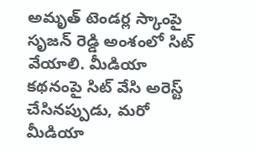అమృత్ టెండర్ల స్కాంపై సృజన్ రెడ్డి అంశంలో సిట్ వేయాలి. మీడియా కథనంపై సిట్ వేసి అరెస్ట్ చేసినప్పుడు, మరో మీడియా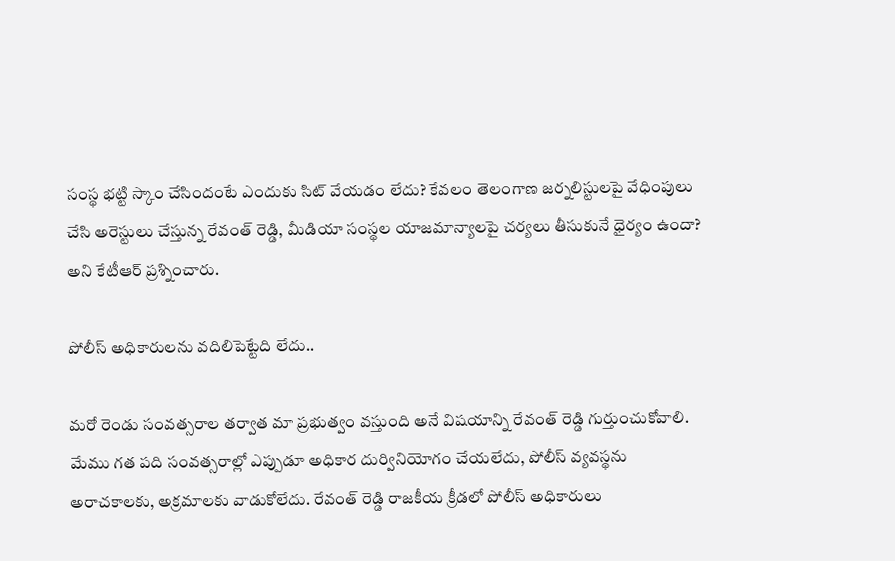సంస్థ భట్టి స్కాం చేసిందంటే ఎందుకు సిట్ వేయడం లేదు? కేవలం తెలంగాణ జర్నలిస్టులపై వేధింపులు చేసి అరెస్టులు చేస్తున్న రేవంత్ రెడ్డి, మీడియా సంస్థల యాజమాన్యాలపై చర్యలు తీసుకునే ధైర్యం ఉందా? అని కేటీఆర్ ప్ర‌శ్నించారు.

పోలీస్ అధికారులను వదిలిపెట్టేది లేదు..

మరో రెండు సంవత్సరాల తర్వాత మా ప్రభుత్వం వస్తుంది అనే విషయాన్ని రేవంత్ రెడ్డి గుర్తుంచుకోవాలి. మేము గత పది సంవత్సరాల్లో ఎప్పుడూ అధికార దుర్వినియోగం చేయలేదు, పోలీస్ వ్యవస్థను అరాచకాలకు, అక్రమాలకు వాడుకోలేదు. రేవంత్ రెడ్డి రాజకీయ క్రీడలో పోలీస్ అధికారులు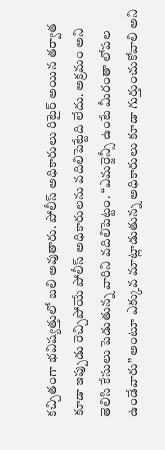కచ్చితంగా భవిష్యత్తులో బలి అవుతారు. పోలీస్ అధికారులు రిటైర్ అయిన తర్వాత కూడా ఇప్పుడు రెచ్చిపోయే పోలీస్ అధికారులను వదిలిపెట్టేది లేదు. అక్రమం అని తెలిసి కేసులు పెడుతున్న వారిని వదిలిపెట్టం. “ఎమర్జెన్సీ ఉంటే మీరంతా లోపల ఉండేవారు” అంటూ ఎక్కువ మాట్లాడుతున్న అధికారులు కూడా గుర్తుంచుకోవాలి అని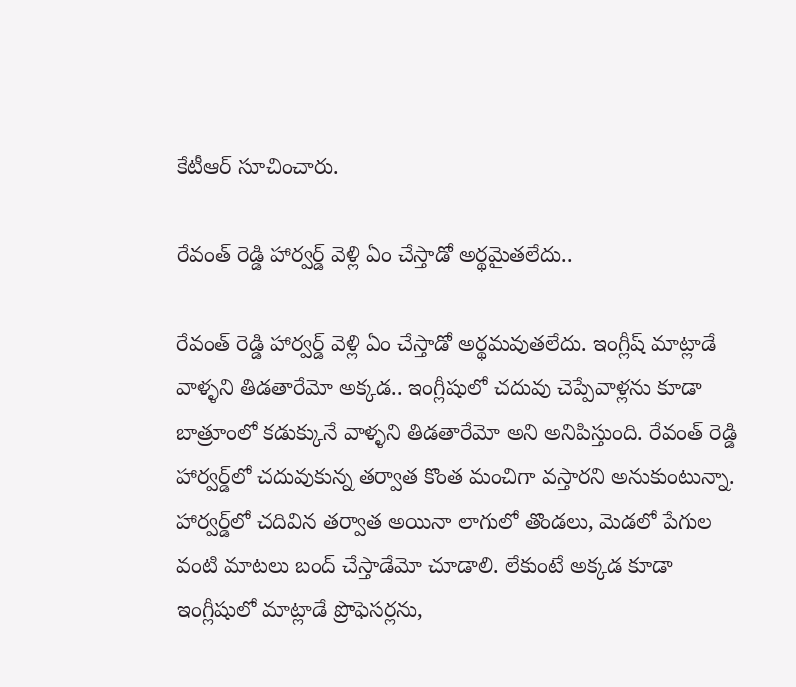కేటీఆర్ సూచించారు.

రేవంత్ రెడ్డి హార్వర్డ్ వెళ్లి ఏం చేస్తాడో అర్థమైత‌లేదు..

రేవంత్ రెడ్డి హార్వర్డ్ వెళ్లి ఏం చేస్తాడో అర్థమవుతలేదు. ఇంగ్లీష్ మాట్లాడే వాళ్ళని తిడతారేమో అక్కడ.. ఇంగ్లీషులో చదువు చెప్పేవాళ్లను కూడా బాత్రూంలో కడుక్కునే వాళ్ళని తిడతారేమో అని అనిపిస్తుంది. రేవంత్ రెడ్డి హార్వ‌ర్డ్‌లో చదువుకున్న తర్వాత కొంత మంచిగా వస్తారని అనుకుంటున్నా. హార్వర్డ్‌లో చదివిన తర్వాత అయినా లాగులో తొండలు, మెడలో పేగుల వంటి మాటలు బంద్ చేస్తాడేమో చూడాలి. లేకుంటే అక్కడ కూడా ఇంగ్లీషులో మాట్లాడే ప్రొఫెసర్లను,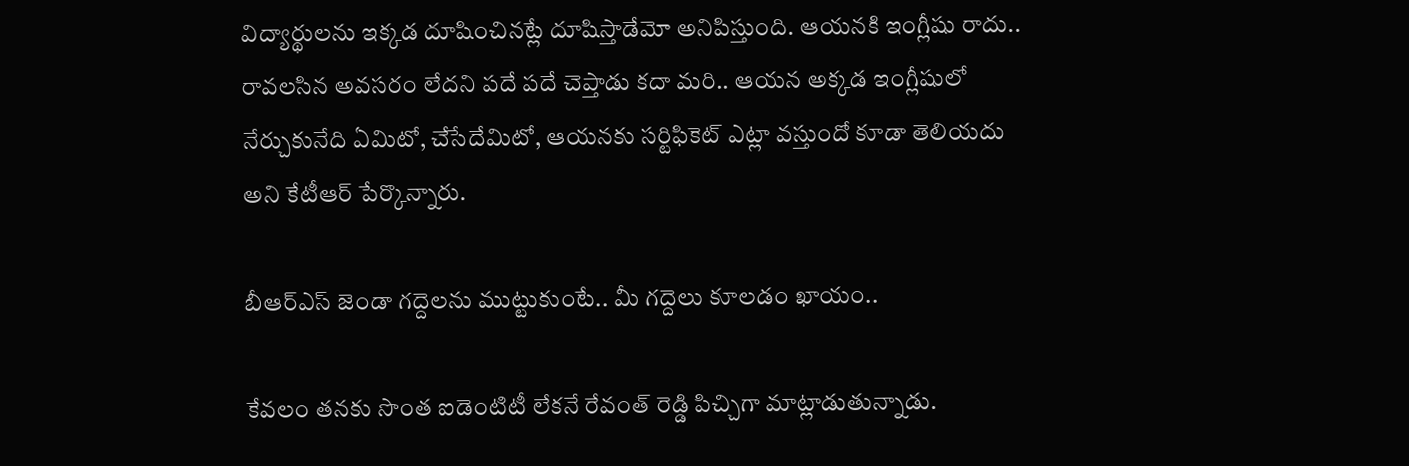విద్యార్థులను ఇక్కడ దూషించినట్లే దూషిస్తాడేమో అనిపిస్తుంది. ఆయనకి ఇంగ్లీషు రాదు.. రావలసిన అవసరం లేదని పదే పదే చెప్తాడు కదా మరి.. ఆయన అక్కడ ఇంగ్లీషులో నేర్చుకునేది ఏమిటో, చేసేదేమిటో, ఆయనకు సర్టిఫికెట్ ఎట్లా వస్తుందో కూడా తెలియదు అని కేటీఆర్ పేర్కొన్నారు.

బీఆర్ఎస్ జెండా గద్దెల‌ను ముట్టుకుంటే.. మీ గ‌ద్దెలు కూల‌డం ఖాయం..

కేవలం తనకు సొంత ఐడెంటిటీ లేకనే రేవంత్ రెడ్డి పిచ్చిగా మాట్లాడుతున్నాడు.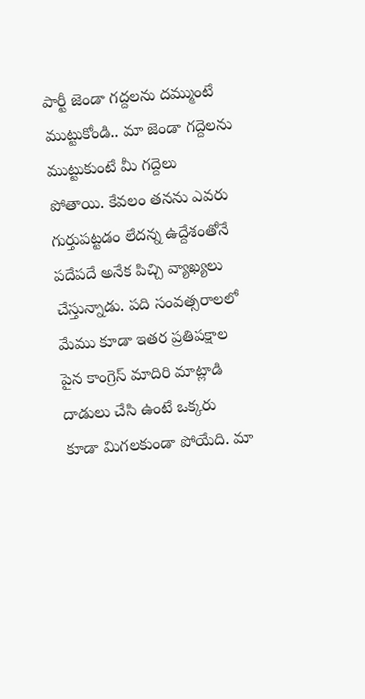పార్టీ జెండా గద్దలను దమ్ముంటే ముట్టుకోండి.. మా జెండా గద్దెలను ముట్టుకుంటే మీ గద్దెలు పోతాయి. కేవలం తనను ఎవరు గుర్తుపట్టడం లేదన్న ఉద్దేశంతోనే పదేపదే అనేక పిచ్చి వ్యాఖ్యలు చేస్తున్నాడు. పది సంవత్సరాలలో మేము కూడా ఇతర ప్రతిపక్షాల పైన కాంగ్రెస్ మాదిరి మాట్లాడి దాడులు చేసి ఉంటే ఒక్కరు కూడా మిగలకుండా పోయేది. మా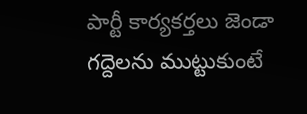పార్టీ కార్యకర్తలు జెండా గద్దెలను ముట్టుకుంటే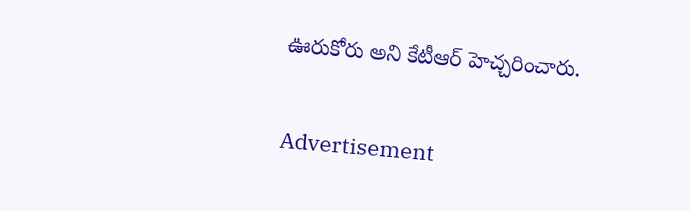ఊరుకోరు అని కేటీఆర్ హెచ్చ‌రించారు.

Advertisement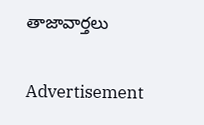తాజావార్తలు

Advertisement